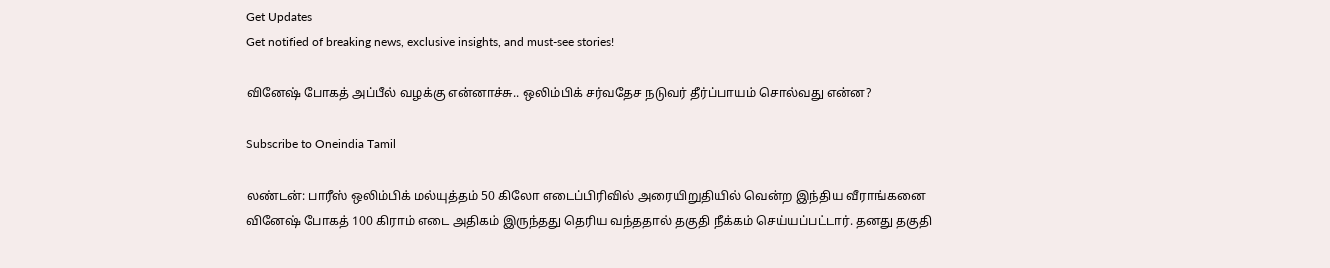Get Updates
Get notified of breaking news, exclusive insights, and must-see stories!

வினேஷ் போகத் அப்பீல் வழக்கு என்னாச்சு.. ஒலிம்பிக் சர்வதேச நடுவர் தீர்ப்பாயம் சொல்வது என்ன?

Subscribe to Oneindia Tamil

லண்டன்: பாரீஸ் ஒலிம்பிக் மல்யுத்தம் 50 கிலோ எடைப்பிரிவில் அரையிறுதியில் வென்ற இந்திய வீராங்கனை வினேஷ் போகத் 100 கிராம் எடை அதிகம் இருந்தது தெரிய வந்ததால் தகுதி நீக்கம் செய்யப்பட்டார். தனது தகுதி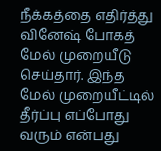நீக்கத்தை எதிர்த்து வினேஷ் போகத் மேல் முறையீடு செய்தார். இந்த மேல் முறையீட்டில் தீர்ப்பு எப்போது வரும் என்பது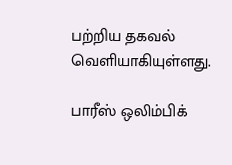பற்றிய தகவல் வெளியாகியுள்ளது.

பாரீஸ் ஒலிம்பிக்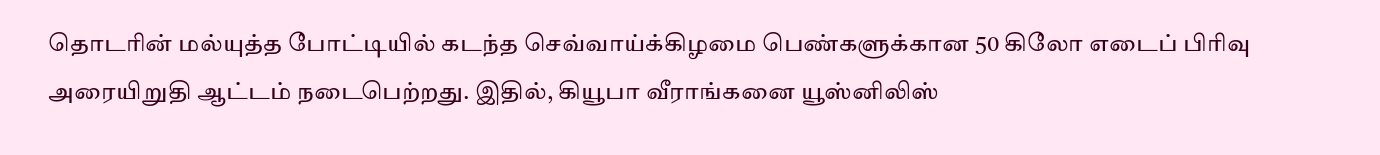தொடரின் மல்யுத்த போட்டியில் கடந்த செவ்வாய்க்கிழமை பெண்களுக்கான 50 கிலோ எடைப் பிரிவு அரையிறுதி ஆட்டம் நடைபெற்றது. இதில், கியூபா வீராங்கனை யூஸ்னிலிஸ்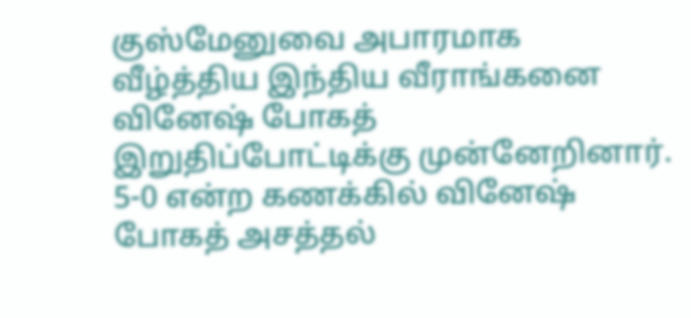குஸ்மேனுவை அபாரமாக வீழ்த்திய இந்திய வீராங்கனை வினேஷ் போகத் இறுதிப்போட்டிக்கு முன்னேறினார். 5-0 என்ற கணக்கில் வினேஷ் போகத் அசத்தல்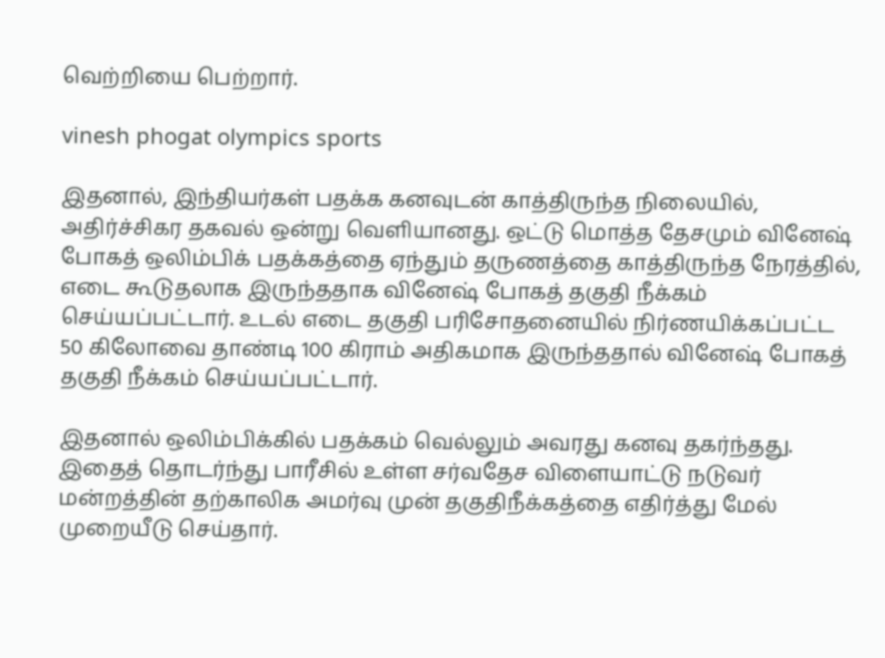வெற்றியை பெற்றார்.

vinesh phogat olympics sports

இதனால், இந்தியர்கள் பதக்க கனவுடன் காத்திருந்த நிலையில், அதிர்ச்சிகர தகவல் ஒன்று வெளியானது. ஒட்டு மொத்த தேசமும் வினேஷ் போகத் ஒலிம்பிக் பதக்கத்தை ஏந்தும் தருணத்தை காத்திருந்த நேரத்தில், எடை கூடுதலாக இருந்ததாக வினேஷ் போகத் தகுதி நீக்கம் செய்யப்பட்டார். உடல் எடை தகுதி பரிசோதனையில் நிர்ணயிக்கப்பட்ட 50 கிலோவை தாண்டி 100 கிராம் அதிகமாக இருந்ததால் வினேஷ் போகத் தகுதி நீக்கம் செய்யப்பட்டார்.

இதனால் ஒலிம்பிக்கில் பதக்கம் வெல்லும் அவரது கனவு தகர்ந்தது. இதைத் தொடர்ந்து பாரீசில் உள்ள சர்வதேச விளையாட்டு நடுவர் மன்றத்தின் தற்காலிக அமர்வு முன் தகுதிநீக்கத்தை எதிர்த்து மேல் முறையீடு செய்தார்.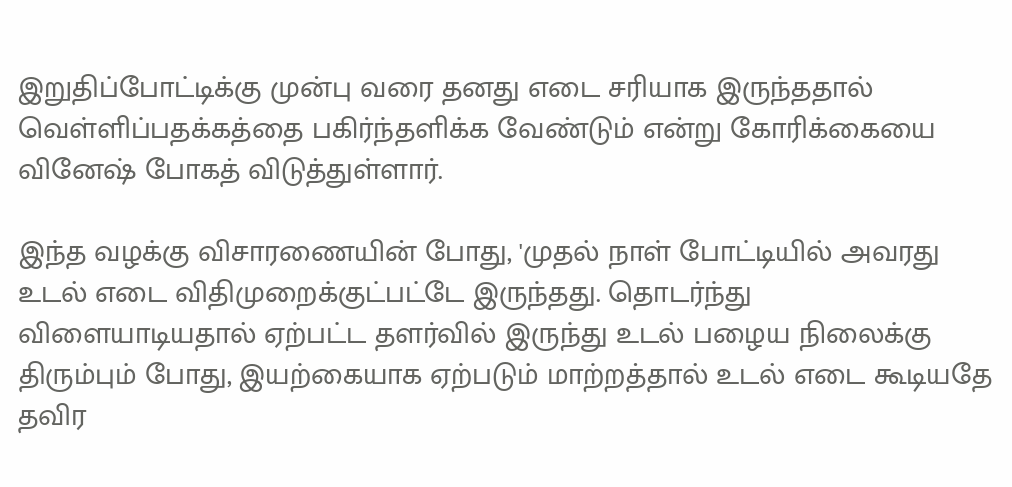இறுதிப்போட்டிக்கு முன்பு வரை தனது எடை சரியாக இருந்ததால் வெள்ளிப்பதக்கத்தை பகிர்ந்தளிக்க வேண்டும் என்று கோரிக்கையை வினேஷ் போகத் விடுத்துள்ளார்.

இந்த வழக்கு விசாரணையின் போது, 'முதல் நாள் போட்டியில் அவரது உடல் எடை விதிமுறைக்குட்பட்டே இருந்தது. தொடர்ந்து விளையாடியதால் ஏற்பட்ட தளர்வில் இருந்து உடல் பழைய நிலைக்கு திரும்பும் போது, இயற்கையாக ஏற்படும் மாற்றத்தால் உடல் எடை கூடியதே தவிர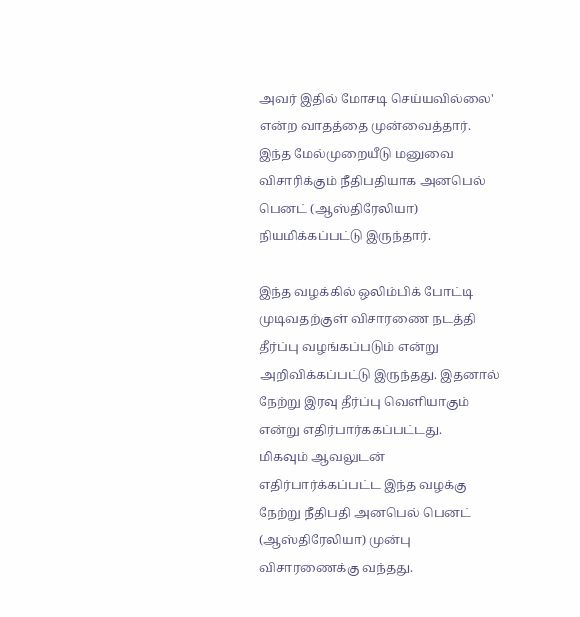அவர் இதில் மோசடி செய்யவில்லை' என்ற வாதத்தை முன்வைத்தார். இந்த மேல்முறையீடு மனுவை விசாரிக்கும் நீதிபதியாக அனபெல் பெனட் (ஆஸ்திரேலியா) நியமிக்கப்பட்டு இருந்தார்.

இந்த வழக்கில் ஒலிம்பிக் போட்டி முடிவதற்குள் விசாரணை நடத்தி தீர்ப்பு வழங்கப்படும் என்று அறிவிக்கப்பட்டு இருந்தது. இதனால் நேற்று இரவு தீர்ப்பு வெளியாகும் என்று எதிர்பார்ககப்பட்டது.
மிகவும் ஆவலுடன் எதிர்பார்க்கப்பட்ட இந்த வழக்கு நேற்று நீதிபதி அனபெல் பெனட் (ஆஸ்திரேலியா) முன்பு விசாரணைக்கு வந்தது.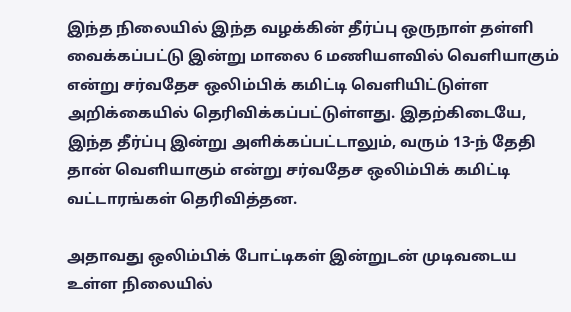இந்த நிலையில் இந்த வழக்கின் தீர்ப்பு ஒருநாள் தள்ளி வைக்கப்பட்டு இன்று மாலை 6 மணியளவில் வெளியாகும் என்று சர்வதேச ஒலிம்பிக் கமிட்டி வெளியிட்டுள்ள அறிக்கையில் தெரிவிக்கப்பட்டுள்ளது. இதற்கிடையே, இந்த தீர்ப்பு இன்று அளிக்கப்பட்டாலும், வரும் 13-ந் தேதி தான் வெளியாகும் என்று சர்வதேச ஒலிம்பிக் கமிட்டி வட்டாரங்கள் தெரிவித்தன.

அதாவது ஒலிம்பிக் போட்டிகள் இன்றுடன் முடிவடைய உள்ள நிலையில்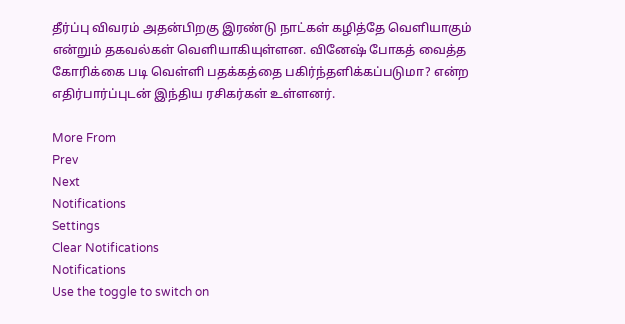தீர்ப்பு விவரம் அதன்பிறகு இரண்டு நாட்கள் கழித்தே வெளியாகும் என்றும் தகவல்கள் வெளியாகியுள்ளன. வினேஷ் போகத் வைத்த கோரிக்கை படி வெள்ளி பதக்கத்தை பகிர்ந்தளிக்கப்படுமா? என்ற எதிர்பார்ப்புடன் இந்திய ரசிகர்கள் உள்ளனர்.

More From
Prev
Next
Notifications
Settings
Clear Notifications
Notifications
Use the toggle to switch on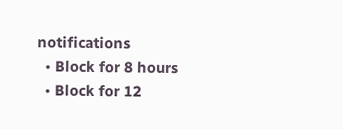notifications
  • Block for 8 hours
  • Block for 12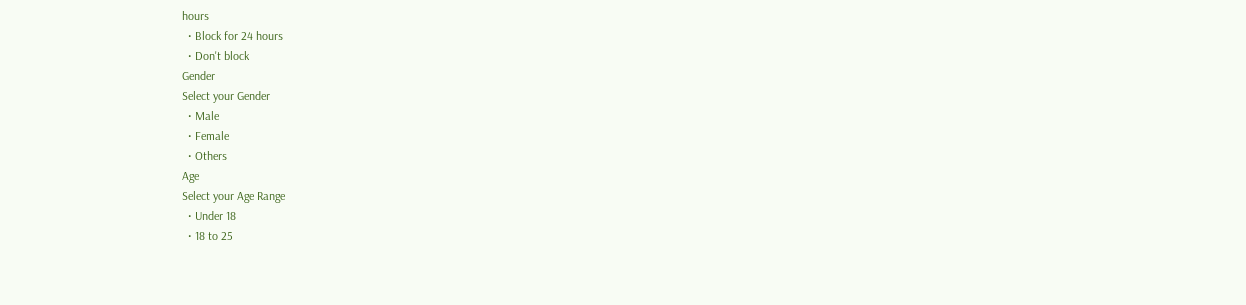hours
  • Block for 24 hours
  • Don't block
Gender
Select your Gender
  • Male
  • Female
  • Others
Age
Select your Age Range
  • Under 18
  • 18 to 25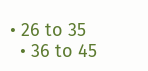• 26 to 35
  • 36 to 45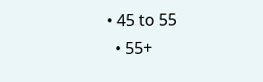• 45 to 55
  • 55+